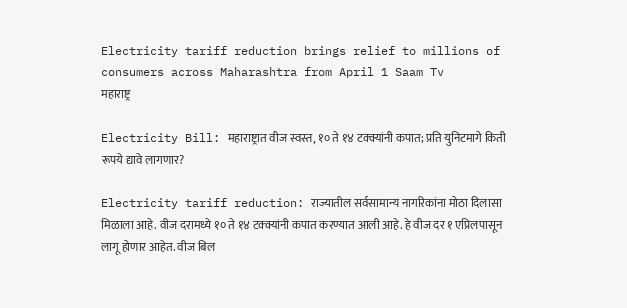Electricity tariff reduction brings relief to millions of consumers across Maharashtra from April 1 Saam Tv
महाराष्ट्र

Electricity Bill: महाराष्ट्रात वीज स्वस्त, १० ते १४ टक्क्यांनी कपात; प्रति युनिटमागे किती रूपये द्यावे लागणार?

Electricity tariff reduction: राज्यातील सर्वसामान्य नागरिकांना मोठा दिलासा मिळाला आहे. वीज दरामध्ये १० ते १४ टक्क्यांनी कपात करण्यात आली आहे. हे वीज दर १ एप्रिलपासून लागू होणार आहेत. वीज बिल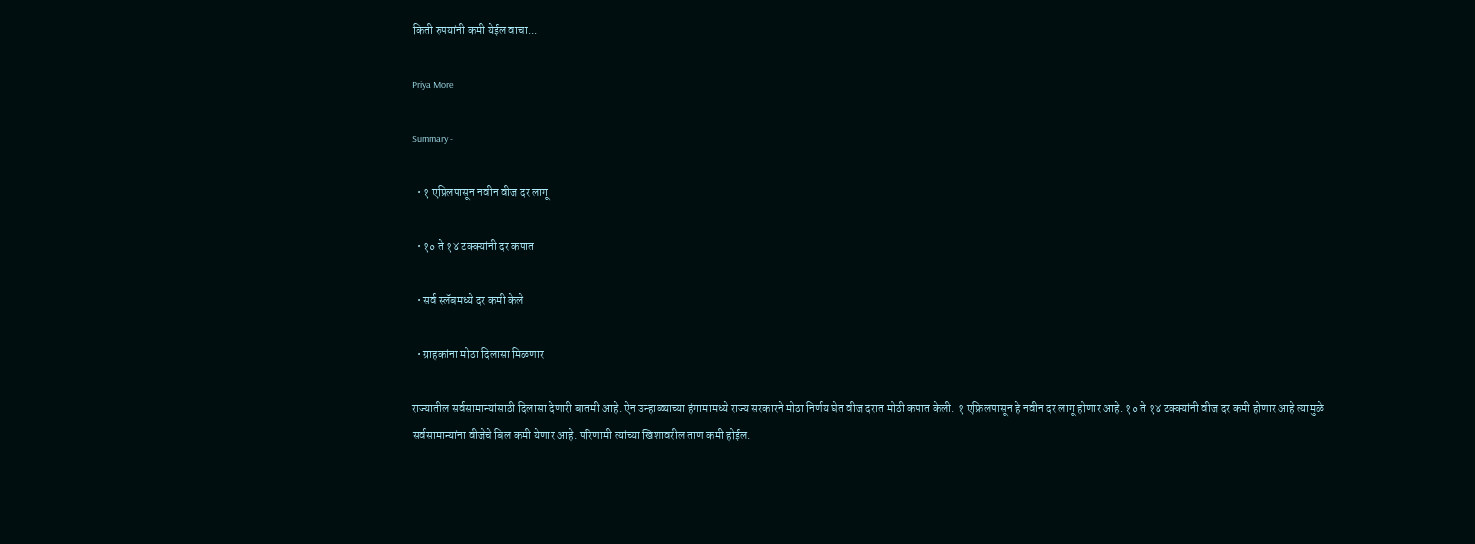किती रुपयांनी कमी येईल वाचा...

Priya More

Summary -

  • १ एप्रिलपासून नवीन वीज दर लागू

  • १० ते १४ टक्क्यांनी दर कपात

  • सर्व स्लॅबमध्ये दर कमी केले

  • ग्राहकांना मोठा दिलासा मिळणार

राज्यातील सर्वसामान्यांसाठी दिलासा देणारी बातमी आहे. ऐन उन्हाळ्याच्या हंगामामध्ये राज्य सरकारने मोठा निर्णय घेत वीज दरात मोठी कपात केली. १ एफ्रिलपासून हे नवीन दर लागू होणार आहे. १० ते १४ टक्क्यांनी वीज दर कमी होणार आहे त्यामुळे सर्वसामान्यांना वीजेचे बिल कमी येणार आहे. परिणामी त्यांच्या खिशावरील ताण कमी होईल.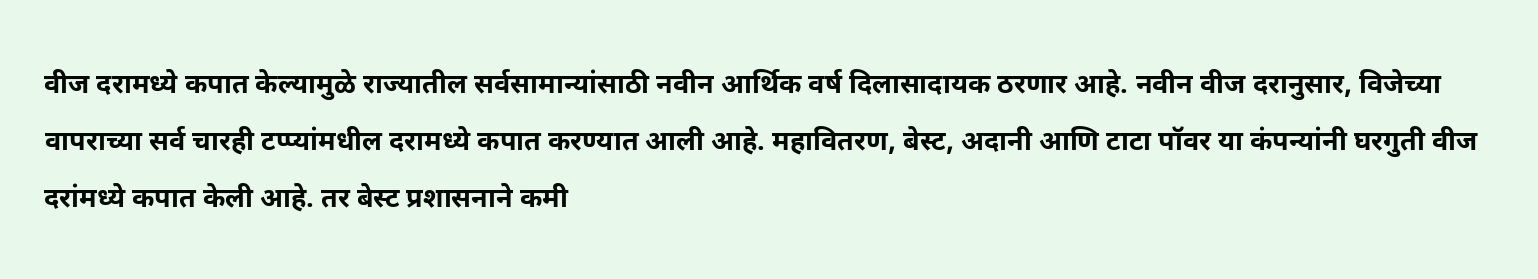वीज दरामध्ये कपात केल्यामुळे राज्यातील सर्वसामान्यांसाठी नवीन आर्थिक वर्ष दिलासादायक ठरणार आहे. नवीन वीज दरानुसार, विजेच्या वापराच्या सर्व चारही टप्प्यांमधील दरामध्ये कपात करण्यात आली आहे. महावितरण, बेस्ट, अदानी आणि टाटा पॉवर या कंपन्यांनी घरगुती वीज दरांमध्ये कपात केली आहे. तर बेस्ट प्रशासनाने कमी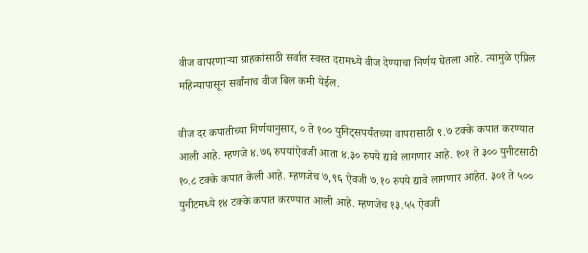वीज वापरणाऱ्या ग्राहकांसाठी सर्वात स्वस्त दरामध्ये वीज देण्याचा निर्णय घेतला आहे. त्यामुळे एप्रिल महिन्यापासून सर्वांनाच वीज बिल कमी येईल.

वीज दर कपातीच्या निर्णयानुसार, ० ते १०० युनिट्सपर्यंतच्या वापरासाठी ९.७ टक्के कपात करण्यात आली आहे. म्हणजे ४.७६ रुपयांऐवजी आता ४.३० रुपये द्यावे लागणार आहे. १०१ ते ३०० युनीटसाठी १०.८ टक्के कपात केली आहे. म्हणजेच ७,९६ ऐवजी ७.१० रुपये द्यावे लागणार आहेत. ३०१ ते ५०० युनीटमध्ये १४ टक्के कपात करण्यात आली आहे. म्हणजेच १३.५५ ऐवजी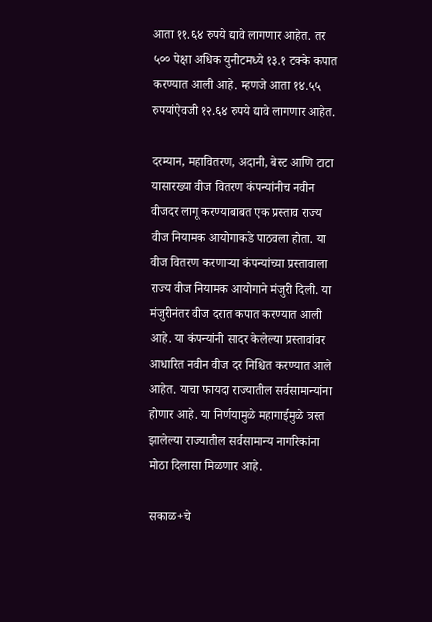आता ११.६४ रुपये द्यावे लागणार आहेत. तर ५०० पेक्षा अधिक युनीटमध्ये १३.१ टक्के कपात करण्यात आली आहे. म्हणजे आता १४.५५ रुपयांऐवजी १२.६४ रुपये द्यावे लागणार आहेत.

दरम्यान, महावितरण, अदानी, बेस्ट आणि टाटा यासारख्या वीज वितरण कंपन्यांनीच नवीन वीजदर लागू करण्याबाबत एक प्रस्ताव राज्य वीज नियामक आयोगाकडे पाठवला होता. या वीज वितरण करणाऱ्या कंपन्यांच्या प्रस्तावाला राज्य वीज नियामक आयोगाने मंजुरी दिली. या मंजुरीनंतर वीज दरात कपात करण्यात आली आहे. या कंपन्यांनी सादर केलेल्या प्रस्तावांवर आधारित नवीन वीज दर निश्चित करण्यात आले आहेत. याचा फायदा राज्यातील सर्वसामान्यांना होणार आहे. या निर्णयामुळे महागाईमुळे त्रस्त झालेल्या राज्यातील सर्वसामान्य नागरिकांना मोठा दिलासा मिळणार आहे.

सकाळ+चे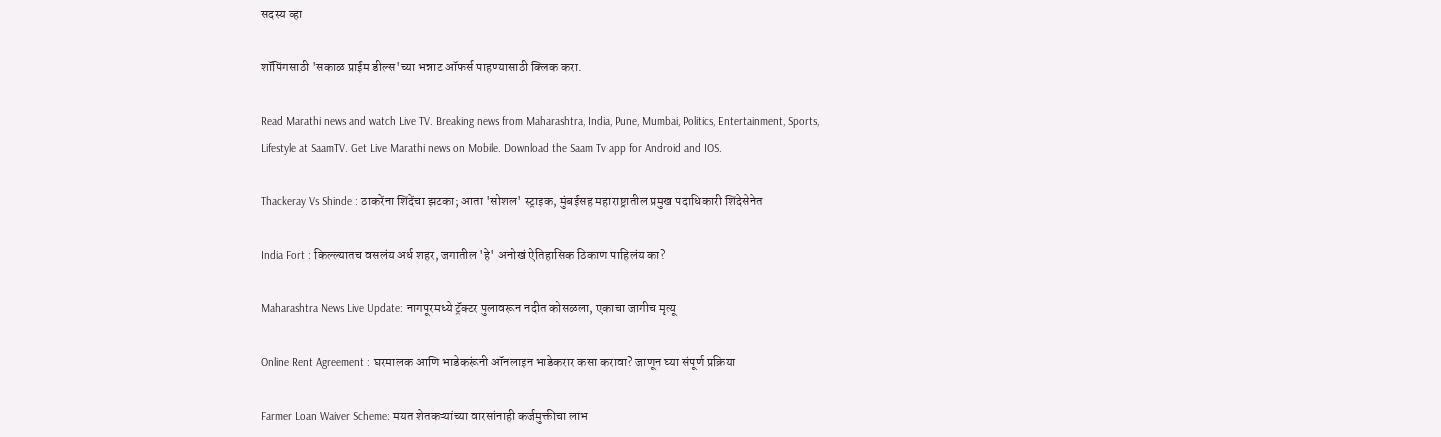सदस्य व्हा

शॉपिंगसाठी 'सकाळ प्राईम डील्स'च्या भन्नाट ऑफर्स पाहण्यासाठी क्लिक करा.

Read Marathi news and watch Live TV. Breaking news from Maharashtra, India, Pune, Mumbai, Politics, Entertainment, Sports, Lifestyle at SaamTV. Get Live Marathi news on Mobile. Download the Saam Tv app for Android and IOS.

Thackeray Vs Shinde : ठाकरेंना शिंदेंचा झटका; आता 'सोशल' स्ट्राइक, मुंबईसह महाराष्ट्रातील प्रमुख पदाधिकारी शिंदेसेनेत

India Fort : किल्ल्यातच वसलंय अर्ध शहर, जगातील 'हे' अनोखं ऐतिहासिक ठिकाण पाहिलंय का?

Maharashtra News Live Update: नागपूरमध्ये ट्रॅक्टर पुलावरून नदीत कोसळला, एकाचा जागीच मृत्यू

Online Rent Agreement : घरमालक आणि भाडेकरूंनी ऑनलाइन भाडेकरार कसा करावा? जाणून घ्या संपूर्ण प्रक्रिया

Farmer Loan Waiver Scheme: मयत शेतकऱ्यांच्या वारसांनाही कर्जमुक्तीचा लाभ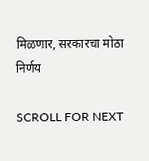मिळणार, सरकारचा मोठा निर्णय

SCROLL FOR NEXT